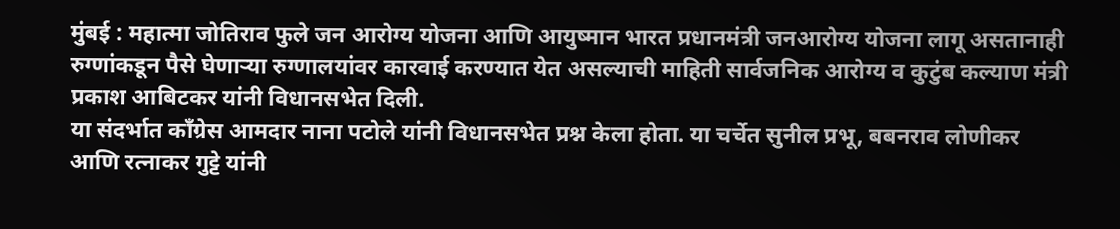मुंबई : महात्मा जोतिराव फुले जन आरोग्य योजना आणि आयुष्मान भारत प्रधानमंत्री जनआरोग्य योजना लागू असतानाही रुग्णांकडून पैसे घेणाऱ्या रुग्णालयांवर कारवाई करण्यात येत असल्याची माहिती सार्वजनिक आरोग्य व कुटुंब कल्याण मंत्री प्रकाश आबिटकर यांनी विधानसभेत दिली.
या संदर्भात काँग्रेस आमदार नाना पटोले यांनी विधानसभेत प्रश्न केला होता. या चर्चेत सुनील प्रभू, बबनराव लोणीकर आणि रत्नाकर गुट्टे यांनी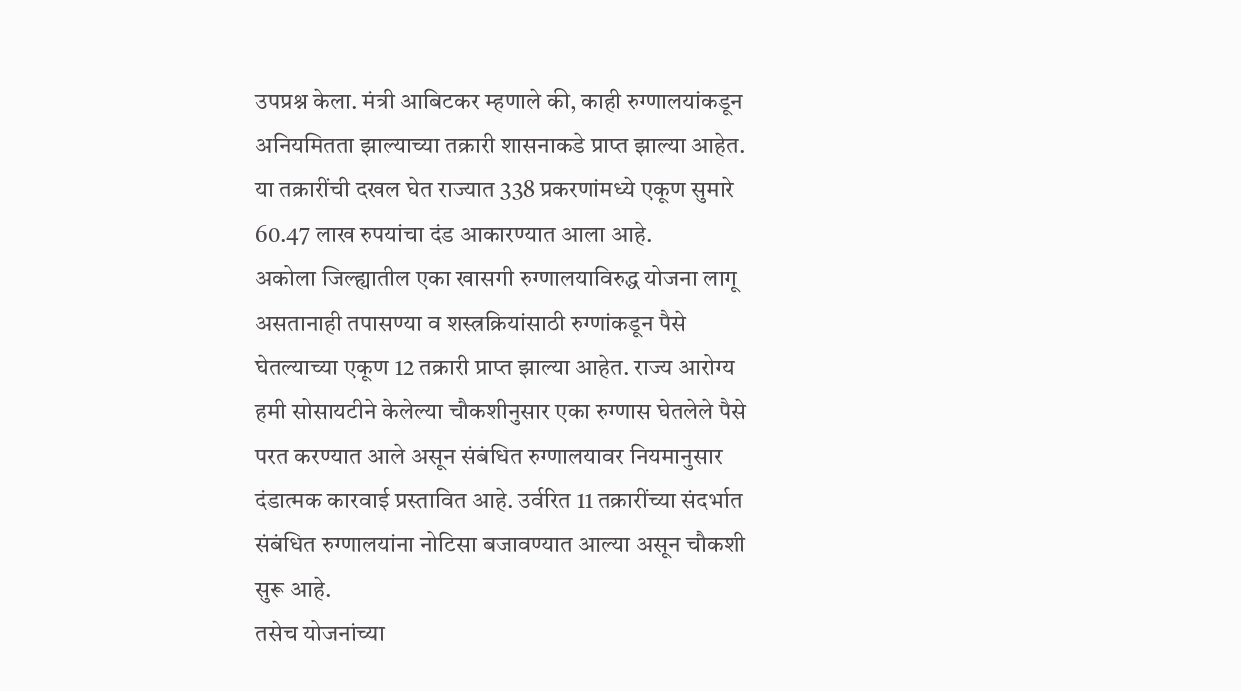उपप्रश्न केला. मंत्री आबिटकर म्हणाले की, काही रुग्णालयांकडून अनियमितता झाल्याच्या तक्रारी शासनाकडे प्राप्त झाल्या आहेत. या तक्रारींची दखल घेत राज्यात 338 प्रकरणांमध्ये एकूण सुमारे 60.47 लाख रुपयांचा दंड आकारण्यात आला आहे.
अकोला जिल्ह्यातील एका खासगी रुग्णालयाविरुद्ध योजना लागू असतानाही तपासण्या व शस्त्रक्रियांसाठी रुग्णांकडून पैसे घेतल्याच्या एकूण 12 तक्रारी प्राप्त झाल्या आहेत. राज्य आरोग्य हमी सोसायटीने केलेल्या चौकशीनुसार एका रुग्णास घेतलेले पैसे परत करण्यात आले असून संबंधित रुग्णालयावर नियमानुसार दंडात्मक कारवाई प्रस्तावित आहे. उर्वरित 11 तक्रारींच्या संदर्भात संबंधित रुग्णालयांना नोटिसा बजावण्यात आल्या असून चौकशी सुरू आहे.
तसेच योजनांच्या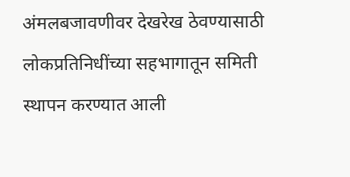अंमलबजावणीवर देखरेख ठेवण्यासाठी लोकप्रतिनिधींच्या सहभागातून समिती स्थापन करण्यात आली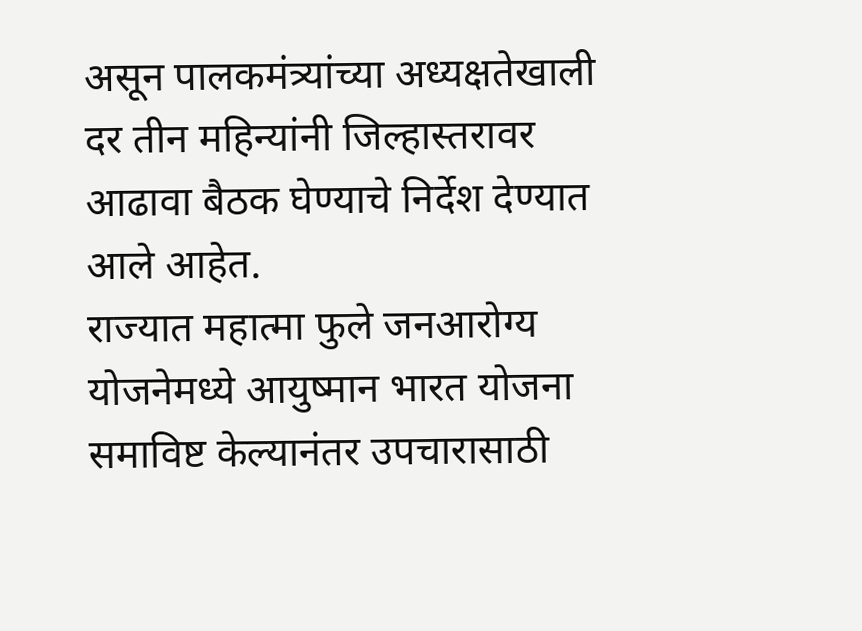असून पालकमंत्र्यांच्या अध्यक्षतेखाली दर तीन महिन्यांनी जिल्हास्तरावर आढावा बैठक घेण्याचे निर्देश देण्यात आले आहेत.
राज्यात महात्मा फुले जनआरोग्य योजनेमध्ये आयुष्मान भारत योजना समाविष्ट केल्यानंतर उपचारासाठी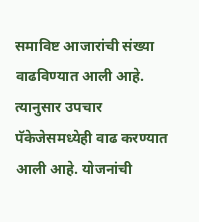समाविष्ट आजारांची संख्या वाढविण्यात आली आहे. त्यानुसार उपचार पॅकेजेसमध्येही वाढ करण्यात आली आहे. योजनांची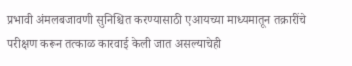प्रभावी अंमलबजावणी सुनिश्चित करण्यासाठी एआयच्या माध्यमातून तक्रारींचे परीक्षण करून तत्काळ कारवाई केली जात असल्याचेही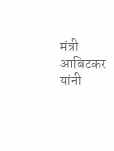मंत्री आबिटकर यांनी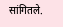सांगितले.